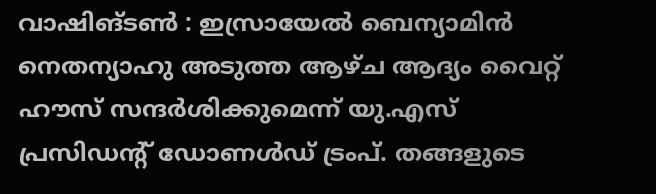വാഷിങ്ടൺ : ഇസ്രായേൽ ബെന്യാമിൻ നെതന്യാഹു അടുത്ത ആഴ്ച ആദ്യം വൈറ്റ് ഹൗസ് സന്ദർശിക്കുമെന്ന് യു.എസ് പ്രസിഡന്റ് ഡോണൾഡ് ട്രംപ്. തങ്ങളുടെ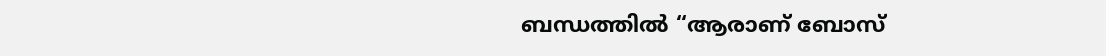ബന്ധത്തിൽ “ആരാണ് ബോസ്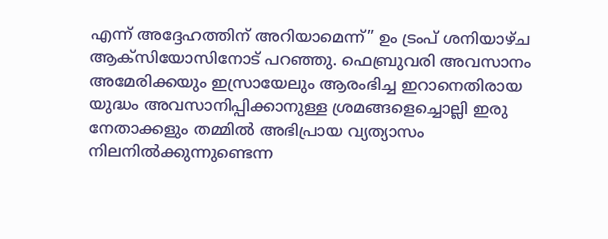എന്ന് അദ്ദേഹത്തിന് അറിയാമെന്ന്” ഉം ട്രംപ് ശനിയാഴ്ച ആക്സിയോസിനോട് പറഞ്ഞു. ഫെബ്രുവരി അവസാനം അമേരിക്കയും ഇസ്രായേലും ആരംഭിച്ച ഇറാനെതിരായ യുദ്ധം അവസാനിപ്പിക്കാനുള്ള ശ്രമങ്ങളെച്ചൊല്ലി ഇരു നേതാക്കളും തമ്മിൽ അഭിപ്രായ വ്യത്യാസം നിലനിൽക്കുന്നുണ്ടെന്ന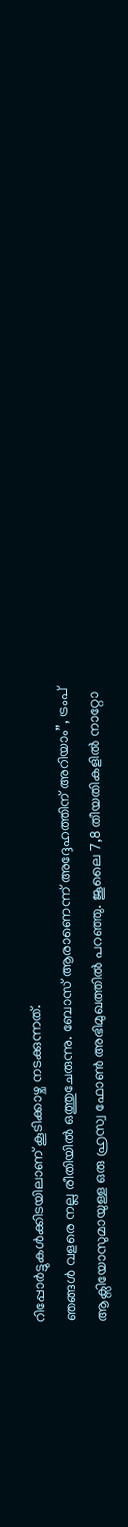റിപ്പോർട്ടുകൾക്കിടയിലാണ് കൂടിക്കാഴ്ച നടക്കുന്നത്.
ഞങ്ങൾ വളരെ നല്ല രീതിയിൽ ഒത്തുചേരുന്നു. ബോസ് ആരാണെന്ന് അദ്ദേഹത്തിന് അറിയാം”, ട്രംപ് ആക്സിയോസുമായുള്ള ഒരു ഹ്രസ്വ ഫോൺ അഭിമുഖത്തിൽ പറഞ്ഞു. ജൂലൈ 7,8 തീയതികളിൽ നാറ്റോ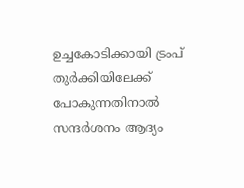ഉച്ചകോടിക്കായി ട്രംപ് തുർക്കിയിലേക്ക് പോകുന്നതിനാൽ സന്ദർശനം ആദ്യം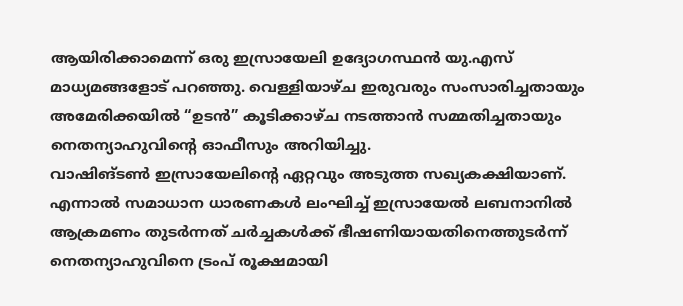ആയിരിക്കാമെന്ന് ഒരു ഇസ്രായേലി ഉദ്യോഗസ്ഥൻ യു.എസ് മാധ്യമങ്ങളോട് പറഞ്ഞു. വെള്ളിയാഴ്ച ഇരുവരും സംസാരിച്ചതായും അമേരിക്കയിൽ “ഉടൻ” കൂടിക്കാഴ്ച നടത്താൻ സമ്മതിച്ചതായും നെതന്യാഹുവിന്റെ ഓഫീസും അറിയിച്ചു.
വാഷിങ്ടൺ ഇസ്രായേലിന്റെ ഏറ്റവും അടുത്ത സഖ്യകക്ഷിയാണ്. എന്നാൽ സമാധാന ധാരണകൾ ലംഘിച്ച് ഇസ്രായേൽ ലബനാനിൽ ആക്രമണം തുടർന്നത് ചർച്ചകൾക്ക് ഭീഷണിയായതിനെത്തുടർന്ന് നെതന്യാഹുവിനെ ട്രംപ് രൂക്ഷമായി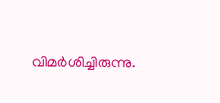വിമർശിച്ചിരുന്നു.